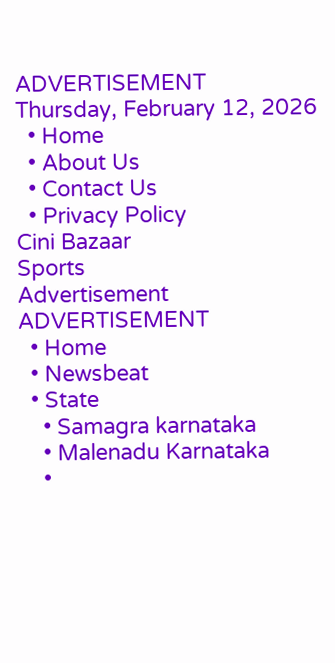ADVERTISEMENT
Thursday, February 12, 2026
  • Home
  • About Us
  • Contact Us
  • Privacy Policy
Cini Bazaar
Sports
Advertisement
ADVERTISEMENT
  • Home
  • Newsbeat
  • State
    • Samagra karnataka
    • Malenadu Karnataka
    •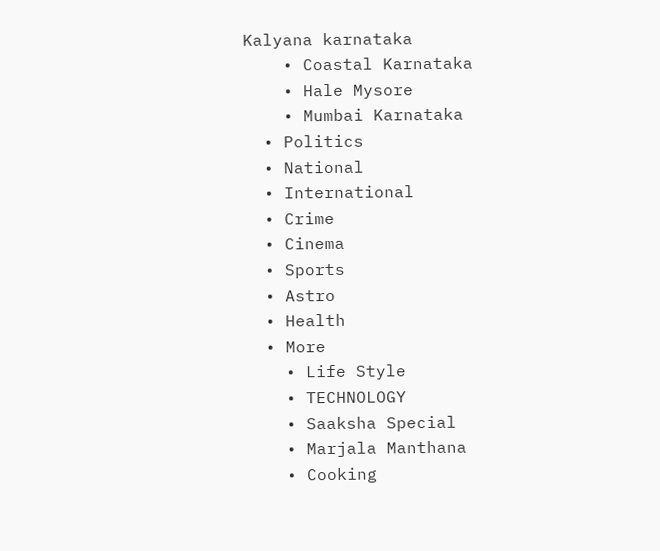Kalyana karnataka
    • Coastal Karnataka
    • Hale Mysore
    • Mumbai Karnataka
  • Politics
  • National
  • International
  • Crime
  • Cinema
  • Sports
  • Astro
  • Health
  • More
    • Life Style
    • TECHNOLOGY
    • Saaksha Special
    • Marjala Manthana
    • Cooking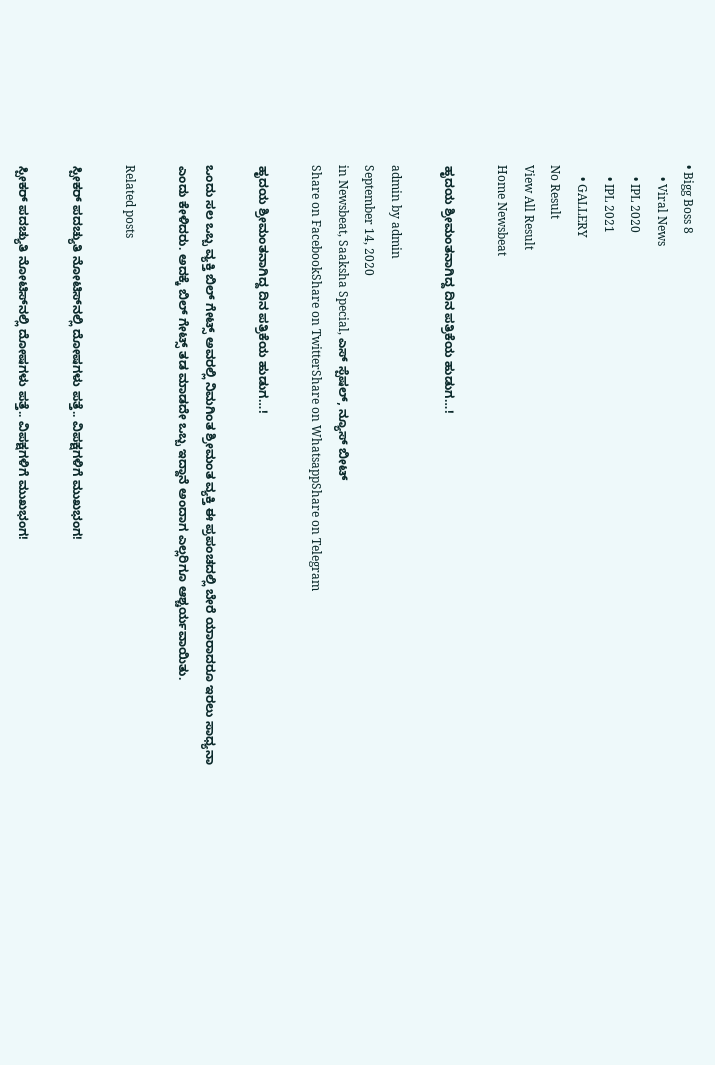• Bigg Boss 8
    • Viral News
    • IPL 2020
    • IPL 2021
    • GALLERY
No Result
View All Result
Home Newsbeat

ಹೃದಯ ಶ್ರೀಮಂತನಾಗಿದ್ದ ದಿನ ಪತ್ರಿಕೆಯ ಹುಡುಗ…!

admin by admin
September 14, 2020
in Newsbeat, Saaksha Special, ಎಸ್ ಸ್ಪೆಷಲ್, ನ್ಯೂಸ್ ಬೀಟ್
Share on FacebookShare on TwitterShare on WhatsappShare on Telegram

ಹೃದಯ ಶ್ರೀಮಂತನಾಗಿದ್ದ ದಿನ ಪತ್ರಿಕೆಯ ಹುಡುಗ…!

ಒಂದು ಸಲ ಒಬ್ಬ ವ್ಯಕ್ತಿ ಬಿಲ್ ಗೇಟ್ಸ್ ಅವರಲ್ಲಿ ನಿಮಗಿಂತ ಶ್ರೀಮಂತ ವ್ಯಕ್ತಿ ಈ ಪ್ರಪಂಚದಲ್ಲಿ ಬೇರೆ ಯಾರಾದರೂ ಇರಲು ಸಾಧ್ಯನಾ ಎಂದು ಕೇಳಿದರು. ಅದಕ್ಕೆ ಬಿಲ್ ಗೇಟ್ಸ್ ತಡ ಮಾಡದೇ ಒಬ್ಬ ಇದ್ದಾನೆ ಅಂದಾಗ ಎಲ್ಲರಿಗೂ ಆಶ್ಚರ್ಯವಾಯಿತು.

Related posts

ಸ್ಪೀಕರ್ ಪದಚ್ಯುತಿ ನೋಟಿಸ್‌ನಲ್ಲಿ ದೋಷಗಳು ಪತ್ತೆ.. ವಿಪಕ್ಷಗಳಿಗೆ ಮುಖಭಂಗ!

ಸ್ಪೀಕರ್ ಪದಚ್ಯುತಿ ನೋಟಿಸ್‌ನಲ್ಲಿ ದೋಷಗಳು ಪತ್ತೆ.. ವಿಪಕ್ಷಗಳಿಗೆ ಮುಖಭಂಗ!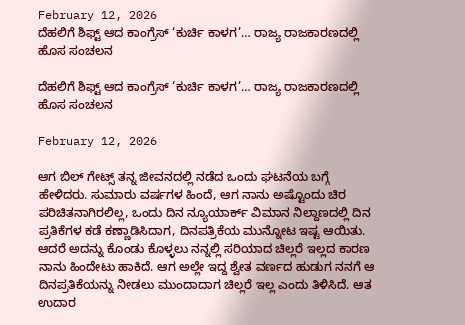February 12, 2026
ದೆಹಲಿಗೆ ಶಿಫ್ಟ್ ಆದ ಕಾಂಗ್ರೆಸ್ ‘ಕುರ್ಚಿ ಕಾಳಗ’… ರಾಜ್ಯ ರಾಜಕಾರಣದಲ್ಲಿ ಹೊಸ ಸಂಚಲನ

ದೆಹಲಿಗೆ ಶಿಫ್ಟ್ ಆದ ಕಾಂಗ್ರೆಸ್ ‘ಕುರ್ಚಿ ಕಾಳಗ’… ರಾಜ್ಯ ರಾಜಕಾರಣದಲ್ಲಿ ಹೊಸ ಸಂಚಲನ

February 12, 2026

ಆಗ ಬಿಲ್ ಗೇಟ್ಸ್ ತನ್ನ ಜೀವನದಲ್ಲಿ ನಡೆದ ಒಂದು ಘಟನೆಯ ಬಗ್ಗೆ ಹೇಳಿದರು. ಸುಮಾರು ವರ್ಷಗಳ ಹಿಂದೆ, ಆಗ ನಾನು ಅಷ್ಟೊಂದು ಚಿರ ಪರಿಚಿತನಾಗಿರಲಿಲ್ಲ, ಒಂದು ದಿನ ನ್ಯೂಯಾರ್ಕ್ ವಿಮಾನ ನಿಲ್ದಾಣದಲ್ಲಿ ದಿನ ಪ್ರತಿಕೆಗಳ ಕಡೆ ಕಣ್ಣಾಡಿಸಿದಾಗ, ದಿನಪತ್ರಿಕೆಯ ಮುನ್ನೋಟ ಇಷ್ಟ ಆಯಿತು. ಆದರೆ ಅದನ್ನು ಕೊಂಡು ಕೊಳ್ಳಲು ನನ್ನಲ್ಲಿ ಸರಿಯಾದ ಚಿಲ್ಲರೆ ಇಲ್ಲದ ಕಾರಣ ನಾನು ಹಿಂದೇಟು ಹಾಕಿದೆ. ಆಗ ಅಲ್ಲೇ ಇದ್ದ ಶ್ವೇತ ವರ್ಣದ ಹುಡುಗ ನನಗೆ ಆ ದಿನಪ್ರತಿಕೆಯನ್ನು ನೀಡಲು ಮುಂದಾದಾಗ ಚಿಲ್ಲರೆ ಇಲ್ಲ ಎಂದು ತಿಳಿಸಿದೆ. ಆತ ಉದಾರ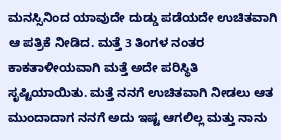ಮನಸ್ಸಿನಿಂದ ಯಾವುದೇ ದುಡ್ಡು ಪಡೆಯದೇ ಉಚಿತವಾಗಿ ಆ ಪತ್ರಿಕೆ ನೀಡಿದ. ಮತ್ತೆ 3 ತಿಂಗಳ ನಂತರ ಕಾಕತಾಳೀಯವಾಗಿ ಮತ್ತೆ ಅದೇ ಪರಿಸ್ಥಿತಿ ಸೃಷ್ಟಿಯಾಯಿತು. ಮತ್ತೆ ನನಗೆ ಉಚಿತವಾಗಿ ನೀಡಲು ಆತ ಮುಂದಾದಾಗ ನನಗೆ ಅದು ಇಷ್ಟ ಆಗಲಿಲ್ಲ ಮತ್ತು ನಾನು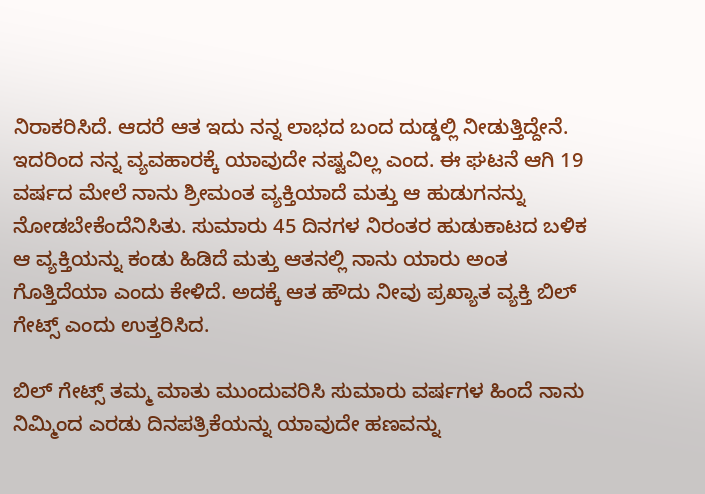ನಿರಾಕರಿಸಿದೆ. ಆದರೆ ಆತ ಇದು ನನ್ನ ಲಾಭದ ಬಂದ ದುಡ್ಡಲ್ಲಿ ನೀಡುತ್ತಿದ್ದೇನೆ. ಇದರಿಂದ ನನ್ನ ವ್ಯವಹಾರಕ್ಕೆ ಯಾವುದೇ ನಷ್ಟವಿಲ್ಲ ಎಂದ. ಈ ಘಟನೆ ಆಗಿ 19 ವರ್ಷದ ಮೇಲೆ ನಾನು ಶ್ರೀಮಂತ ವ್ಯಕ್ತಿಯಾದೆ ಮತ್ತು ಆ ಹುಡುಗನನ್ನು ನೋಡಬೇಕೆಂದೆನಿಸಿತು. ಸುಮಾರು 45 ದಿನಗಳ ನಿರಂತರ ಹುಡುಕಾಟದ ಬಳಿಕ ಆ ವ್ಯಕ್ತಿಯನ್ನು ಕಂಡು ಹಿಡಿದೆ ಮತ್ತು ಆತನಲ್ಲಿ ನಾನು ಯಾರು ಅಂತ ಗೊತ್ತಿದೆಯಾ ಎಂದು ಕೇಳಿದೆ. ಅದಕ್ಕೆ ಆತ ಹೌದು ನೀವು ಪ್ರಖ್ಯಾತ ವ್ಯಕ್ತಿ ಬಿಲ್ ಗೇಟ್ಸ್ ಎಂದು ಉತ್ತರಿಸಿದ.

ಬಿಲ್ ಗೇಟ್ಸ್ ತಮ್ಮ ಮಾತು ಮುಂದುವರಿಸಿ ಸುಮಾರು ವರ್ಷಗಳ ಹಿಂದೆ ನಾನು ನಿಮ್ಮಿಂದ ಎರಡು ದಿನಪತ್ರಿಕೆಯನ್ನು ಯಾವುದೇ ಹಣವನ್ನು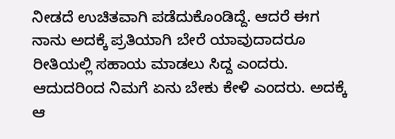ನೀಡದೆ ಉಚಿತವಾಗಿ ಪಡೆದುಕೊಂಡಿದ್ದೆ. ಆದರೆ ಈಗ ನಾನು ಅದಕ್ಕೆ ಪ್ರತಿಯಾಗಿ ಬೇರೆ ಯಾವುದಾದರೂ ರೀತಿಯಲ್ಲಿ ಸಹಾಯ ಮಾಡಲು ಸಿದ್ದ ಎಂದರು. ಆದುದರಿಂದ ನಿಮಗೆ ಏನು ಬೇಕು ಕೇಳಿ ಎಂದರು. ಅದಕ್ಕೆ ಆ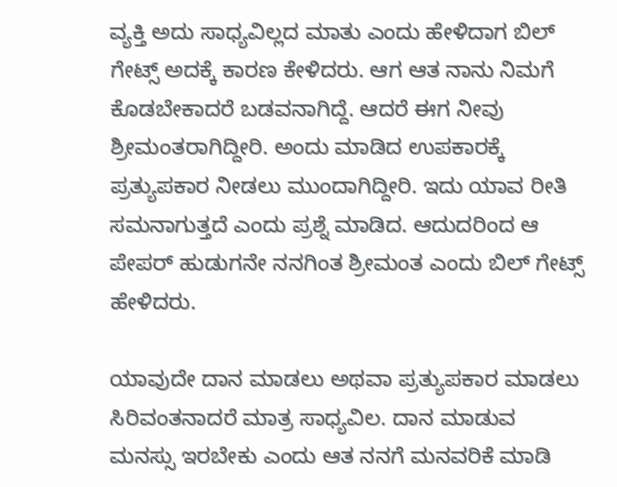ವ್ಯಕ್ತಿ ಅದು ಸಾಧ್ಯವಿಲ್ಲದ ಮಾತು ಎಂದು ಹೇಳಿದಾಗ ಬಿಲ್ ಗೇಟ್ಸ್ ಅದಕ್ಕೆ ಕಾರಣ ಕೇಳಿದರು. ಆಗ ಆತ ನಾನು ನಿಮಗೆ ಕೊಡಬೇಕಾದರೆ ಬಡವನಾಗಿದ್ದೆ. ಆದರೆ ಈಗ ನೀವು ಶ್ರೀಮಂತರಾಗಿದ್ದೀರಿ. ಅಂದು ಮಾಡಿದ ಉಪಕಾರಕ್ಕೆ ಪ್ರತ್ಯುಪಕಾರ ನೀಡಲು ಮುಂದಾಗಿದ್ದೀರಿ. ಇದು ಯಾವ ರೀತಿ ಸಮನಾಗುತ್ತದೆ ಎಂದು ಪ್ರಶ್ನೆ ಮಾಡಿದ. ಆದುದರಿಂದ ಆ ಪೇಪರ್ ಹುಡುಗನೇ ನನಗಿಂತ ಶ್ರೀಮಂತ ಎಂದು ಬಿಲ್ ಗೇಟ್ಸ್ ಹೇಳಿದರು.

ಯಾವುದೇ ದಾನ ಮಾಡಲು ಅಥವಾ ಪ್ರತ್ಯುಪಕಾರ ಮಾಡಲು ಸಿರಿವಂತನಾದರೆ ಮಾತ್ರ ಸಾಧ್ಯವಿಲ. ದಾನ ಮಾಡುವ ಮನಸ್ಸು ಇರಬೇಕು ಎಂದು ಆತ ನನಗೆ ಮನವರಿಕೆ ಮಾಡಿ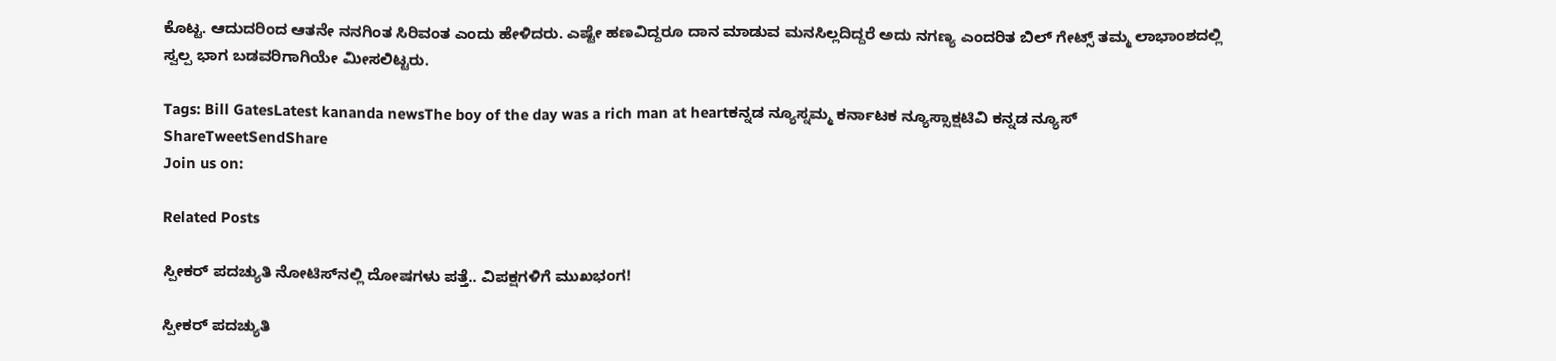ಕೊಟ್ಟ. ಆದುದರಿಂದ ಆತನೇ ನನಗಿಂತ ಸಿರಿವಂತ ಎಂದು ಹೇಳಿದರು. ಎಷ್ಟೇ ಹಣವಿದ್ದರೂ ದಾನ ಮಾಡುವ ಮನಸಿಲ್ಲದಿದ್ದರೆ ಅದು ನಗಣ್ಯ ಎಂದರಿತ ಬಿಲ್ ಗೇಟ್ಸ್ ತಮ್ಮ ಲಾಭಾಂಶದಲ್ಲಿ ಸ್ವಲ್ಪ ಭಾಗ ಬಡವರಿಗಾಗಿಯೇ ಮೀಸಲಿಟ್ಟರು.

Tags: Bill GatesLatest kananda newsThe boy of the day was a rich man at heartಕನ್ನಡ ನ್ಯೂಸ್ನಮ್ಮ ಕರ್ನಾಟಕ ನ್ಯೂಸ್ಸಾಕ್ಷಟಿವಿ ಕನ್ನಡ ನ್ಯೂಸ್
ShareTweetSendShare
Join us on:

Related Posts

ಸ್ಪೀಕರ್ ಪದಚ್ಯುತಿ ನೋಟಿಸ್‌ನಲ್ಲಿ ದೋಷಗಳು ಪತ್ತೆ.. ವಿಪಕ್ಷಗಳಿಗೆ ಮುಖಭಂಗ!

ಸ್ಪೀಕರ್ ಪದಚ್ಯುತಿ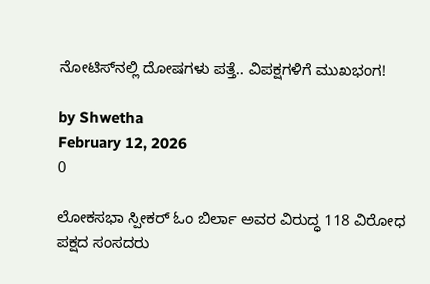ನೋಟಿಸ್‌ನಲ್ಲಿ ದೋಷಗಳು ಪತ್ತೆ.. ವಿಪಕ್ಷಗಳಿಗೆ ಮುಖಭಂಗ!

by Shwetha
February 12, 2026
0

ಲೋಕಸಭಾ ಸ್ಪೀಕರ್ ಓಂ ಬಿರ್ಲಾ ಅವರ ವಿರುದ್ಧ 118 ವಿರೋಧ ಪಕ್ಷದ ಸಂಸದರು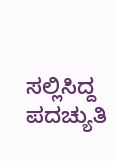ಸಲ್ಲಿಸಿದ್ದ ಪದಚ್ಯುತಿ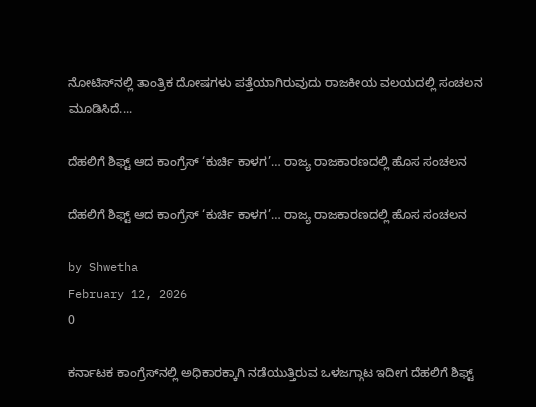ನೋಟಿಸ್‌ನಲ್ಲಿ ತಾಂತ್ರಿಕ ದೋಷಗಳು ಪತ್ತೆಯಾಗಿರುವುದು ರಾಜಕೀಯ ವಲಯದಲ್ಲಿ ಸಂಚಲನ ಮೂಡಿಸಿದೆ....

ದೆಹಲಿಗೆ ಶಿಫ್ಟ್ ಆದ ಕಾಂಗ್ರೆಸ್ ‘ಕುರ್ಚಿ ಕಾಳಗ’… ರಾಜ್ಯ ರಾಜಕಾರಣದಲ್ಲಿ ಹೊಸ ಸಂಚಲನ

ದೆಹಲಿಗೆ ಶಿಫ್ಟ್ ಆದ ಕಾಂಗ್ರೆಸ್ ‘ಕುರ್ಚಿ ಕಾಳಗ’… ರಾಜ್ಯ ರಾಜಕಾರಣದಲ್ಲಿ ಹೊಸ ಸಂಚಲನ

by Shwetha
February 12, 2026
0

ಕರ್ನಾಟಕ ಕಾಂಗ್ರೆಸ್‌ನಲ್ಲಿ ಅಧಿಕಾರಕ್ಕಾಗಿ ನಡೆಯುತ್ತಿರುವ ಒಳಜಗ್ಗಾಟ ಇದೀಗ ದೆಹಲಿಗೆ ಶಿಫ್ಟ್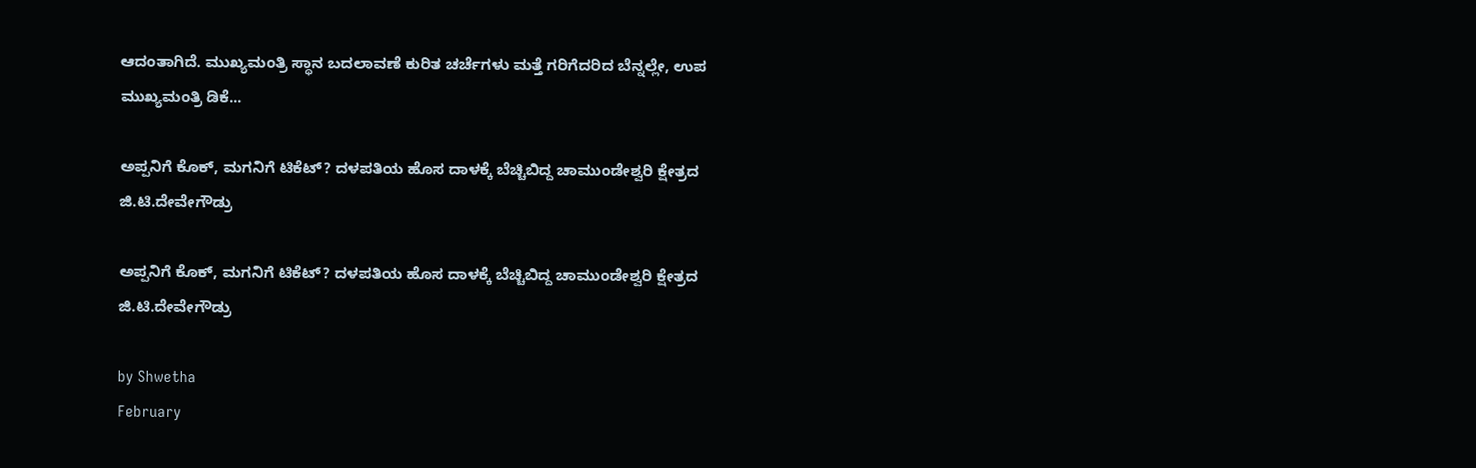ಆದಂತಾಗಿದೆ. ಮುಖ್ಯಮಂತ್ರಿ ಸ್ಥಾನ ಬದಲಾವಣೆ ಕುರಿತ ಚರ್ಚೆಗಳು ಮತ್ತೆ ಗರಿಗೆದರಿದ ಬೆನ್ನಲ್ಲೇ, ಉಪ ಮುಖ್ಯಮಂತ್ರಿ ಡಿಕೆ...

ಅಪ್ಪನಿಗೆ ಕೊಕ್, ಮಗನಿಗೆ ಟಿಕೆಟ್? ದಳಪತಿಯ ಹೊಸ ದಾಳಕ್ಕೆ ಬೆಚ್ಚಿಬಿದ್ದ ಚಾಮುಂಡೇಶ್ವರಿ ಕ್ಷೇತ್ರದ ಜಿ.ಟಿ.ದೇವೇಗೌಡ್ರು

ಅಪ್ಪನಿಗೆ ಕೊಕ್, ಮಗನಿಗೆ ಟಿಕೆಟ್? ದಳಪತಿಯ ಹೊಸ ದಾಳಕ್ಕೆ ಬೆಚ್ಚಿಬಿದ್ದ ಚಾಮುಂಡೇಶ್ವರಿ ಕ್ಷೇತ್ರದ ಜಿ.ಟಿ.ದೇವೇಗೌಡ್ರು

by Shwetha
February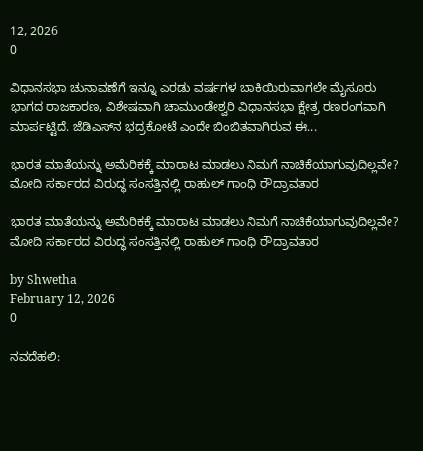12, 2026
0

ವಿಧಾನಸಭಾ ಚುನಾವಣೆಗೆ ಇನ್ನೂ ಎರಡು ವರ್ಷಗಳ ಬಾಕಿಯಿರುವಾಗಲೇ ಮೈಸೂರು ಭಾಗದ ರಾಜಕಾರಣ, ವಿಶೇಷವಾಗಿ ಚಾಮುಂಡೇಶ್ವರಿ ವಿಧಾನಸಭಾ ಕ್ಷೇತ್ರ ರಣರಂಗವಾಗಿ ಮಾರ್ಪಟ್ಟಿದೆ. ಜೆಡಿಎಸ್‌ನ ಭದ್ರಕೋಟೆ ಎಂದೇ ಬಿಂಬಿತವಾಗಿರುವ ಈ...

ಭಾರತ ಮಾತೆಯನ್ನು ಅಮೆರಿಕಕ್ಕೆ ಮಾರಾಟ ಮಾಡಲು ನಿಮಗೆ ನಾಚಿಕೆಯಾಗುವುದಿಲ್ಲವೇ? ಮೋದಿ ಸರ್ಕಾರದ ವಿರುದ್ಧ ಸಂಸತ್ತಿನಲ್ಲಿ ರಾಹುಲ್ ಗಾಂಧಿ ರೌದ್ರಾವತಾರ

ಭಾರತ ಮಾತೆಯನ್ನು ಅಮೆರಿಕಕ್ಕೆ ಮಾರಾಟ ಮಾಡಲು ನಿಮಗೆ ನಾಚಿಕೆಯಾಗುವುದಿಲ್ಲವೇ? ಮೋದಿ ಸರ್ಕಾರದ ವಿರುದ್ಧ ಸಂಸತ್ತಿನಲ್ಲಿ ರಾಹುಲ್ ಗಾಂಧಿ ರೌದ್ರಾವತಾರ

by Shwetha
February 12, 2026
0

ನವದೆಹಲಿ: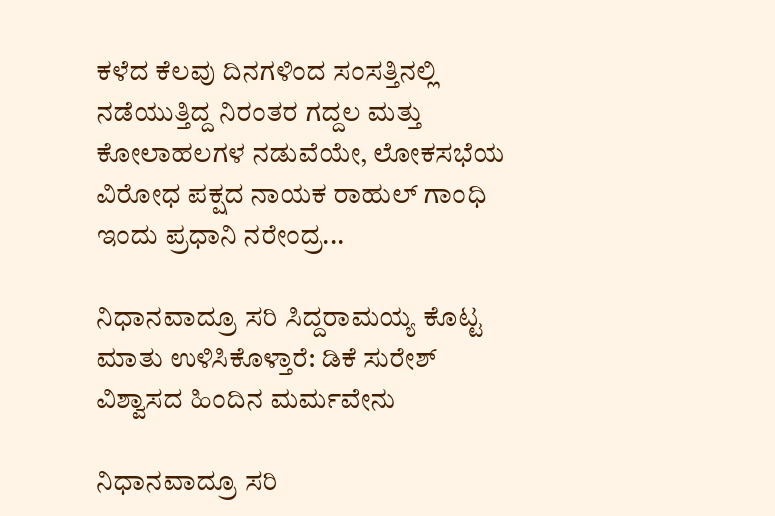ಕಳೆದ ಕೆಲವು ದಿನಗಳಿಂದ ಸಂಸತ್ತಿನಲ್ಲಿ ನಡೆಯುತ್ತಿದ್ದ ನಿರಂತರ ಗದ್ದಲ ಮತ್ತು ಕೋಲಾಹಲಗಳ ನಡುವೆಯೇ, ಲೋಕಸಭೆಯ ವಿರೋಧ ಪಕ್ಷದ ನಾಯಕ ರಾಹುಲ್ ಗಾಂಧಿ ಇಂದು ಪ್ರಧಾನಿ ನರೇಂದ್ರ...

ನಿಧಾನವಾದ್ರೂ ಸರಿ ಸಿದ್ದರಾಮಯ್ಯ ಕೊಟ್ಟ ಮಾತು ಉಳಿಸಿಕೊಳ್ತಾರೆ: ಡಿಕೆ ಸುರೇಶ್ ವಿಶ್ವಾಸದ ಹಿಂದಿನ ಮರ್ಮವೇನು

ನಿಧಾನವಾದ್ರೂ ಸರಿ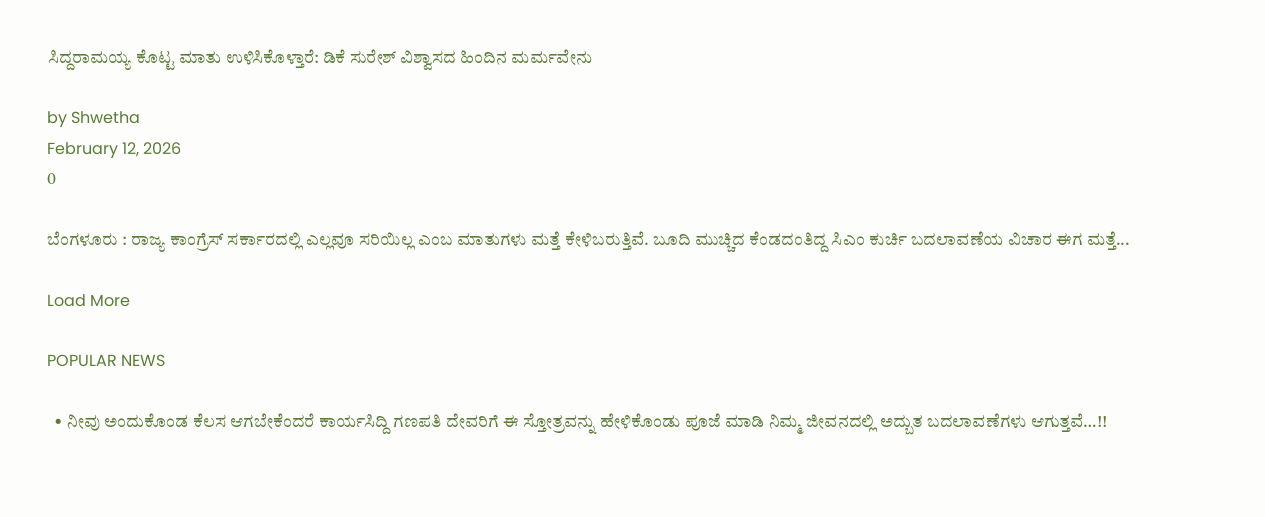ಸಿದ್ದರಾಮಯ್ಯ ಕೊಟ್ಟ ಮಾತು ಉಳಿಸಿಕೊಳ್ತಾರೆ: ಡಿಕೆ ಸುರೇಶ್ ವಿಶ್ವಾಸದ ಹಿಂದಿನ ಮರ್ಮವೇನು

by Shwetha
February 12, 2026
0

ಬೆಂಗಳೂರು : ರಾಜ್ಯ ಕಾಂಗ್ರೆಸ್ ಸರ್ಕಾರದಲ್ಲಿ ಎಲ್ಲವೂ ಸರಿಯಿಲ್ಲ ಎಂಬ ಮಾತುಗಳು ಮತ್ತೆ ಕೇಳಿಬರುತ್ತಿವೆ. ಬೂದಿ ಮುಚ್ಚಿದ ಕೆಂಡದಂತಿದ್ದ ಸಿಎಂ ಕುರ್ಚಿ ಬದಲಾವಣೆಯ ವಿಚಾರ ಈಗ ಮತ್ತೆ...

Load More

POPULAR NEWS

  • ನೀವು ಅಂದುಕೊಂಡ ಕೆಲಸ ಆಗಬೇಕೆಂದರೆ ಕಾರ್ಯಸಿದ್ದಿ ಗಣಪತಿ ದೇವರಿಗೆ ಈ ಸ್ತೋತ್ರವನ್ನು ಹೇಳಿಕೊಂಡು ಪೂಜೆ ಮಾಡಿ ನಿಮ್ಮ ಜೀವನದಲ್ಲಿ ಅದ್ಬುತ ಬದಲಾವಣೆಗಳು ಆಗುತ್ತವೆ…!!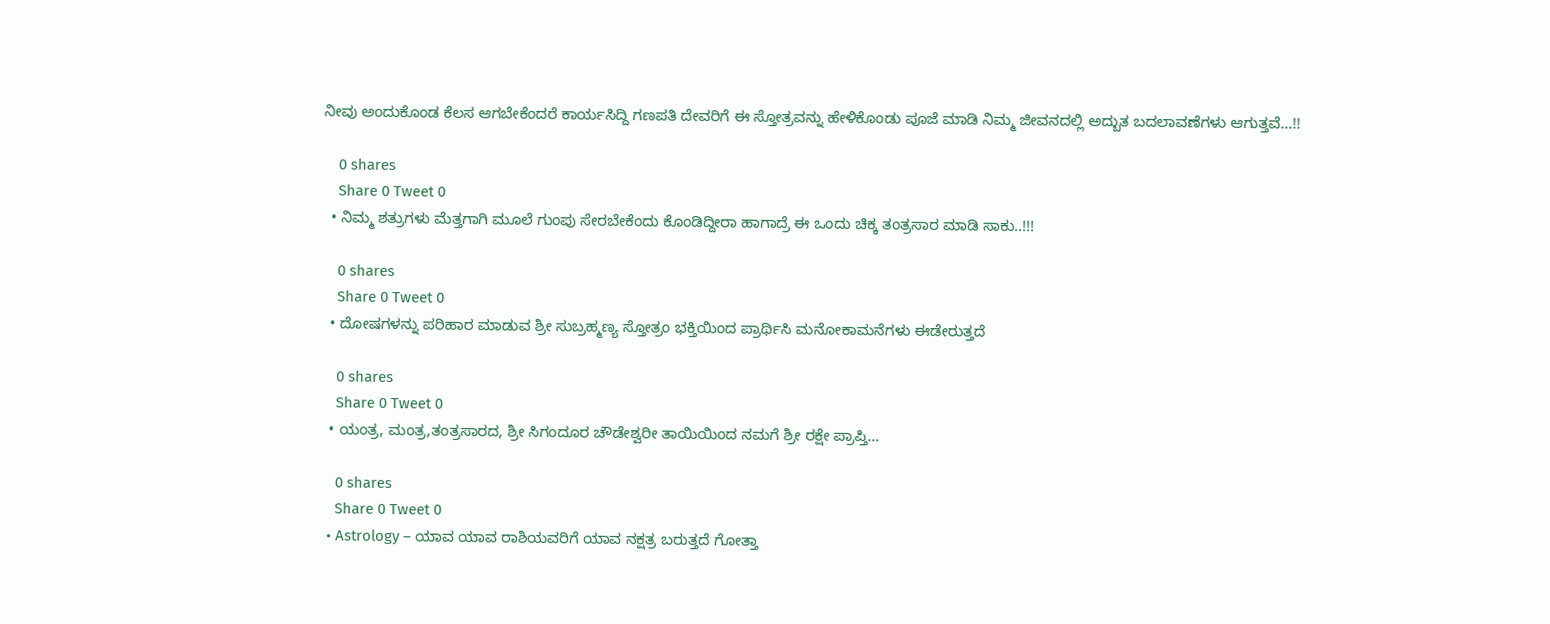ನೀವು ಅಂದುಕೊಂಡ ಕೆಲಸ ಆಗಬೇಕೆಂದರೆ ಕಾರ್ಯಸಿದ್ದಿ ಗಣಪತಿ ದೇವರಿಗೆ ಈ ಸ್ತೋತ್ರವನ್ನು ಹೇಳಿಕೊಂಡು ಪೂಜೆ ಮಾಡಿ ನಿಮ್ಮ ಜೀವನದಲ್ಲಿ ಅದ್ಬುತ ಬದಲಾವಣೆಗಳು ಆಗುತ್ತವೆ…!!

    0 shares
    Share 0 Tweet 0
  • ನಿಮ್ಮ ಶತ್ರುಗಳು ಮೆತ್ತಗಾಗಿ ಮೂಲೆ ಗುಂಪು ಸೇರಬೇಕೆಂದು ಕೊಂಡಿದ್ದೀರಾ ಹಾಗಾದ್ರೆ ಈ ಒಂದು ಚಿಕ್ಕ ತಂತ್ರಸಾರ ಮಾಡಿ ಸಾಕು..!!!

    0 shares
    Share 0 Tweet 0
  • ದೋಷಗಳನ್ನು ಪರಿಹಾರ ಮಾಡುವ ಶ್ರೀ ಸುಬ್ರಹ್ಮಣ್ಯ ಸ್ತೋತ್ರಂ ಭಕ್ತಿಯಿಂದ ಪ್ರಾರ್ಥಿಸಿ ಮನೋಕಾಮನೆಗಳು ಈಡೇರುತ್ತದೆ

    0 shares
    Share 0 Tweet 0
  • ಯಂತ್ರ, ಮಂತ್ರ,ತಂತ್ರಸಾರದ, ಶ್ರೀ ಸಿಗಂದೂರ ಚೌಡೇಶ್ವರೀ ತಾಯಿಯಿಂದ ನಮಗೆ ಶ್ರೀ ರಕ್ಷೇ ಪ್ರಾಪ್ತಿ…

    0 shares
    Share 0 Tweet 0
  • Astrology – ಯಾವ ಯಾವ ರಾಶಿಯವರಿಗೆ ಯಾವ ನಕ್ಷತ್ರ ಬರುತ್ತದೆ ಗೋತ್ತಾ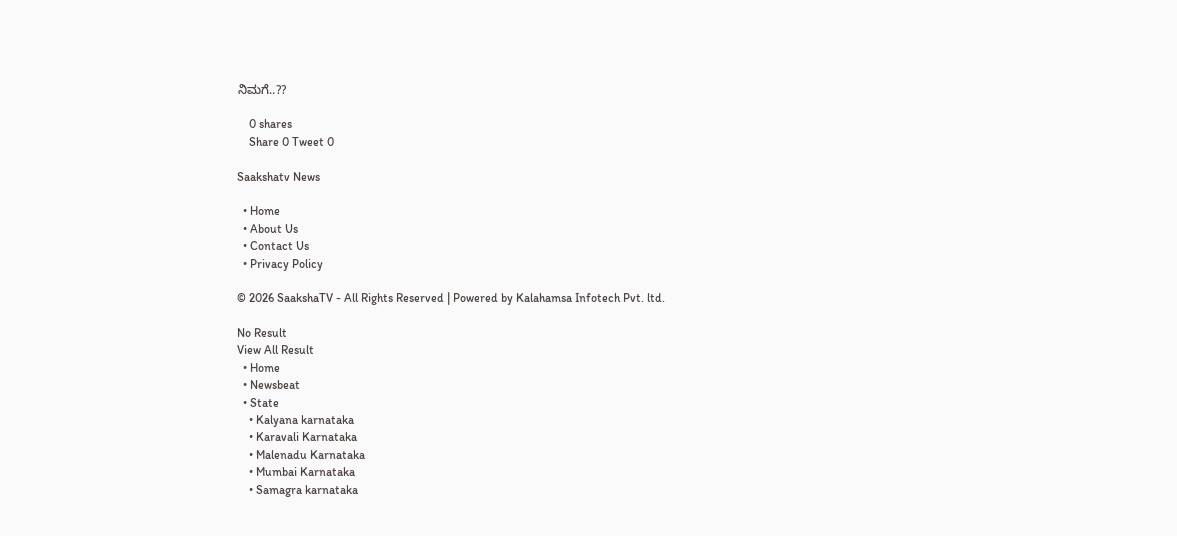ನಿಮಗೆ..??

    0 shares
    Share 0 Tweet 0

Saakshatv News

  • Home
  • About Us
  • Contact Us
  • Privacy Policy

© 2026 SaakshaTV - All Rights Reserved | Powered by Kalahamsa Infotech Pvt. ltd.

No Result
View All Result
  • Home
  • Newsbeat
  • State
    • Kalyana karnataka
    • Karavali Karnataka
    • Malenadu Karnataka
    • Mumbai Karnataka
    • Samagra karnataka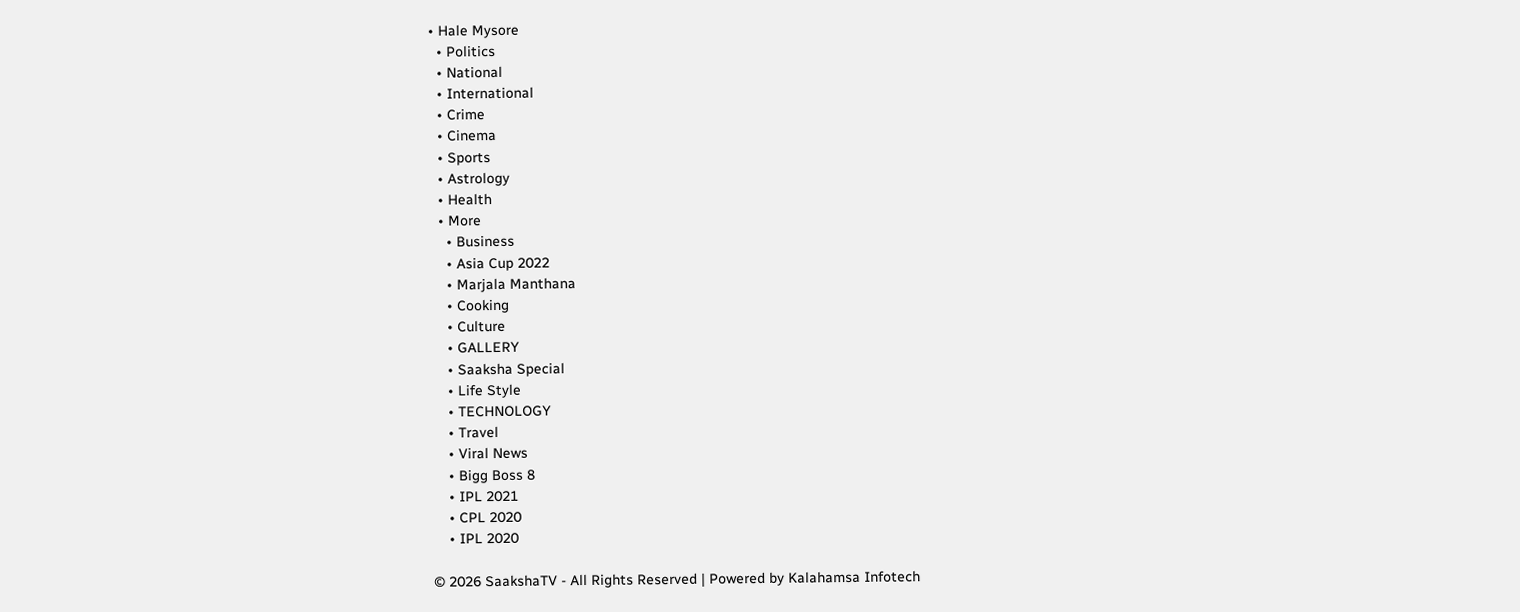• Hale Mysore
  • Politics
  • National
  • International
  • Crime
  • Cinema
  • Sports
  • Astrology
  • Health
  • More
    • Business
    • Asia Cup 2022
    • Marjala Manthana
    • Cooking
    • Culture
    • GALLERY
    • Saaksha Special
    • Life Style
    • TECHNOLOGY
    • Travel
    • Viral News
    • Bigg Boss 8
    • IPL 2021
    • CPL 2020
    • IPL 2020

© 2026 SaakshaTV - All Rights Reserved | Powered by Kalahamsa Infotech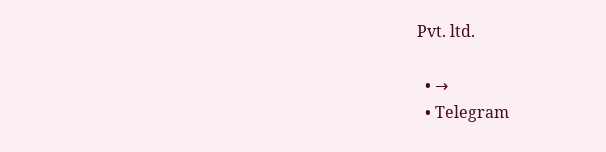Pvt. ltd.

  • →
  • Telegram